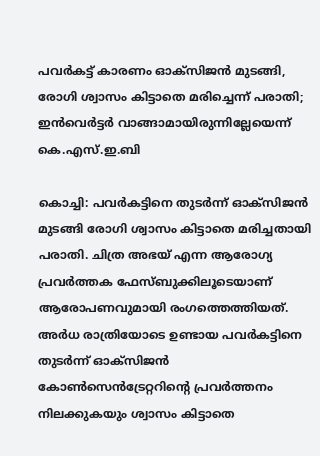പവർകട്ട് കാരണം ഓക്സിജൻ മുടങ്ങി, രോഗി ശ്വാസം കിട്ടാതെ മരിച്ചെന്ന് പരാതി; ഇൻവെർട്ടർ വാങ്ങാമായിരുന്നില്ലേയെന്ന് കെ.എസ്.ഇ.ബി

കൊച്ചി: പവർകട്ടിനെ തുടർന്ന് ഓക്സിജൻ മുടങ്ങി രോഗി ശ്വാസം കിട്ടാതെ മരിച്ചതായി പരാതി. ചിത്ര അഭയ് എന്ന ആരോഗ്യ പ്രവർത്തക ഫേസ്ബുക്കിലൂടെയാണ് ആരോപണവുമായി രംഗത്തെത്തിയത്. അർധ രാത്രിയോടെ ഉണ്ടായ പവർകട്ടിനെ തുടർന്ന് ഓക്സിജൻ കോൺസെൻട്രേറ്ററിന്റെ പ്രവർത്തനം നിലക്കുകയും ശ്വാസം കിട്ടാതെ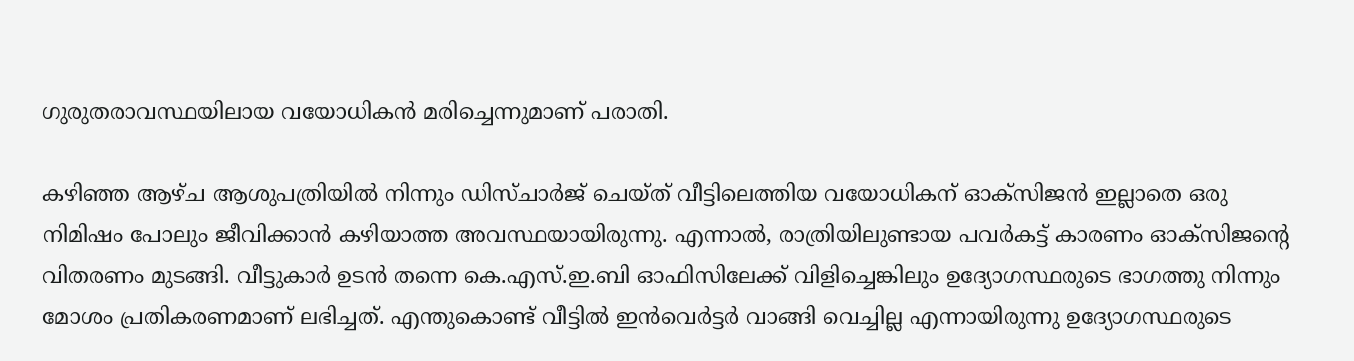ഗുരുതരാവസ്ഥയിലായ വയോധികൻ മരിച്ചെന്നുമാണ് പരാതി.

കഴിഞ്ഞ ആഴ്ച ആശുപത്രിയിൽ നിന്നും ഡിസ്ചാർജ് ചെയ്ത് വീട്ടിലെത്തിയ വയോധികന് ഓക്സിജൻ ഇല്ലാതെ ഒരു നിമിഷം പോലും ജീവിക്കാൻ കഴിയാത്ത അവസ്ഥയായിരുന്നു. എന്നാൽ, രാത്രിയിലുണ്ടായ പവർകട്ട് കാരണം ഓക്സിജന്‍റെ വിതരണം മുടങ്ങി. വീട്ടുകാർ ഉടൻ തന്നെ കെ.എസ്.ഇ.ബി ഓഫിസിലേക്ക് വിളിച്ചെങ്കിലും ഉദ്യോഗസ്ഥരുടെ ഭാഗത്തു നിന്നും മോശം പ്രതികരണമാണ് ലഭിച്ചത്. എന്തുകൊണ്ട് വീട്ടിൽ ഇൻവെർട്ടർ വാങ്ങി വെച്ചില്ല എന്നായിരുന്നു ഉദ്യോഗസ്ഥരുടെ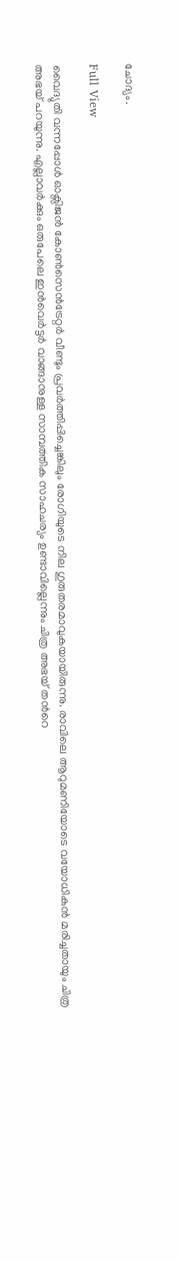ചോദ്യം.

Full View

വൈദ്യുതി വന്നപ്പോൾ ഓക്സിജൻ കോൺസെൻട്രേറ്റർ വീണ്ടും പ്രവർത്തിപ്പിച്ചെങ്കിലും രോഗിയുടെ നില ഗുരുതരമാവുകയായിരുന്നു. രാവിലെ ആറുമണിയോടെ വയോധികൻ മരിച്ചതായും ചിത്ര അഭയ് പറയുന്നു. എല്ലാവർക്കും ഒരുപേലെ ഇൻവെർട്ടർ വാങ്ങാനുള്ള സാമ്പത്തിക സാഹചര്യം ഉണ്ടാവില്ലെന്നും ചിത്ര അഭയ് തന്‍റെ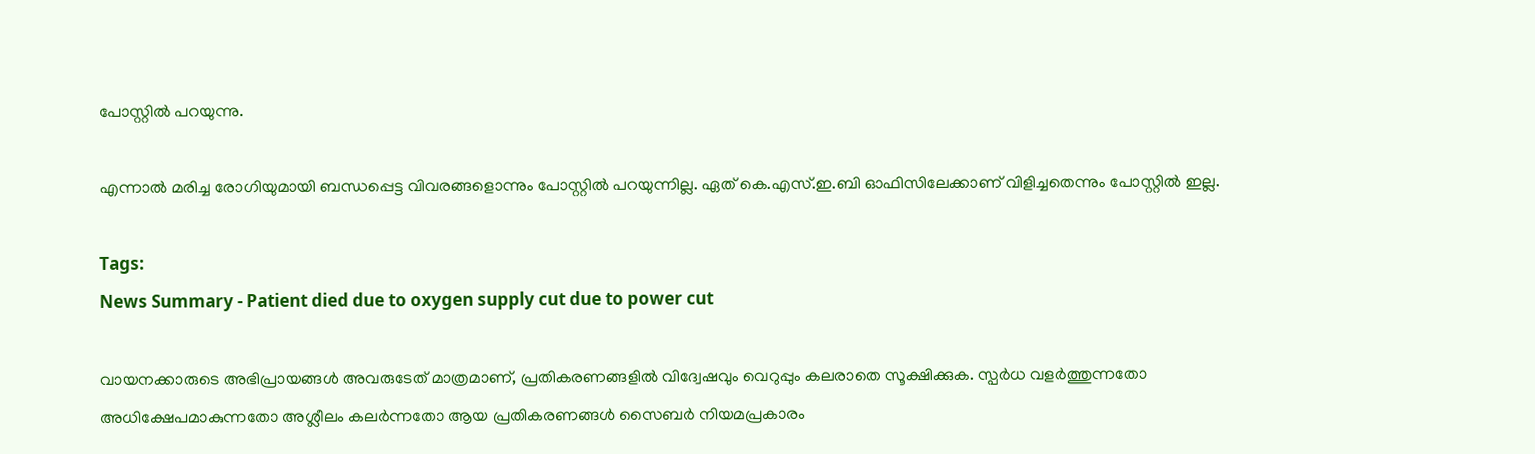പോസ്റ്റിൽ പറയുന്നു.

എന്നാൽ മരിച്ച രോഗിയുമായി ബന്ധപ്പെട്ട വിവരങ്ങളൊന്നും പോസ്റ്റിൽ പറയുന്നില്ല. ഏത് കെ.എസ്.ഇ.ബി ഓഫിസിലേക്കാണ് വിളിച്ചതെന്നും പോസ്റ്റിൽ ഇല്ല.

Tags:
News Summary - Patient died due to oxygen supply cut due to power cut

വായനക്കാരുടെ അഭിപ്രായങ്ങള്‍ അവരുടേത് മാത്രമാണ്, പ്രതികരണങ്ങളിൽ വിദ്വേഷവും വെറുപ്പും കലരാതെ സൂക്ഷിക്കുക. സ്പർധ വളർത്തുന്നതോ അധിക്ഷേപമാകുന്നതോ അശ്ലീലം കലർന്നതോ ആയ പ്രതികരണങ്ങൾ സൈബർ നിയമപ്രകാരം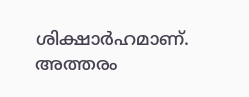ശിക്ഷാർഹമാണ്. അത്തരം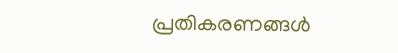പ്രതികരണങ്ങൾ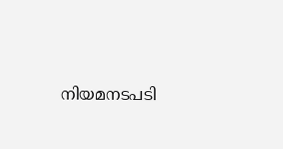നിയമനടപടി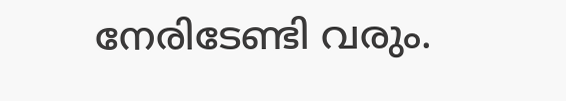നേരിടേണ്ടി വരും.